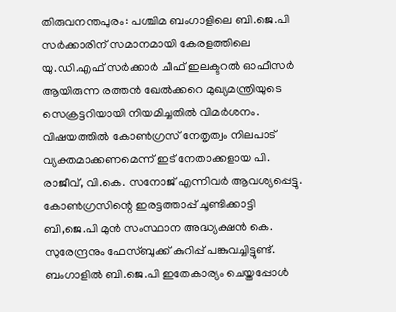തിരുവനന്തപുരം: പശ്ചിമ ബംഗാളിലെ ബി.ജെ.പി സർക്കാരിന് സമാനമായി കേരളത്തിലെ യു.ഡി.എഫ് സർക്കാർ ചീഫ് ഇലക്ടറൽ ഓഫീസർ ആയിരുന്ന രത്തൻ ഖേൽക്കറെ മുഖ്യമന്ത്രിയുടെ സെക്രട്ടറിയായി നിയമിച്ചതിൽ വിമർശനം. വിഷയത്തിൽ കോൺഗ്രസ് നേതൃത്വം നിലപാട് വ്യക്തമാക്കണമെന്ന് ഇട് നേതാക്കളായ പി. രാജീവ്, വി.കെ. സനോജ് എന്നിവർ ആവശ്യപ്പെട്ടു. കോൺഗ്രസിന്റെ ഇരട്ടത്താപ്പ് ചൂണ്ടിക്കാട്ടി ബി,ജെ.പി മുൻ സംസ്ഥാന അദ്ധ്യക്ഷൻ കെ. സുരേന്ദ്രനും ഫേസ്ബുക്ക് കുറിപ്പ് പങ്കുവച്ചിട്ടുണ്ട്.
ബംഗാളിൽ ബി.ജെ.പി ഇതേകാര്യം ചെയ്തപ്പോൾ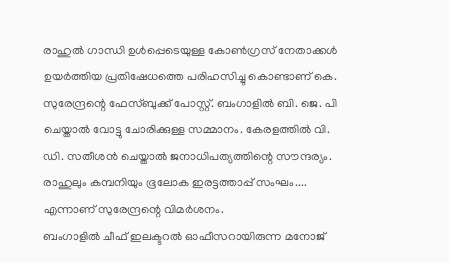രാഹുൽ ഗാന്ധി ഉൾപ്പെടെയുള്ള കോൺഗ്രസ് നേതാക്കൾ ഉയർത്തിയ പ്രതിഷേധത്തെ പരിഹസിച്ചു കൊണ്ടാണ് കെ. സുരേന്ദ്രന്റെ ഫേസ്ബുക്ക് പോസ്റ്റ്. ബംഗാളിൽ ബി. ജെ. പി ചെയ്താൽ വോട്ടു ചോരിക്കുള്ള സമ്മാനം. കേരളത്തിൽ വി. ഡി. സതീശൻ ചെയ്താൽ ജനാധിപത്യത്തിന്റെ സൗന്ദര്യം. രാഹുലും കമ്പനിയും ഭൂലോക ഇരട്ടത്താപ്പ് സംഘം.... എന്നാണ് സുരേന്ദ്രന്റെ വിമർശനം.
ബംഗാളിൽ ചീഫ് ഇലക്ടറൽ ഓഫീസറായിരുന്ന മനോജ്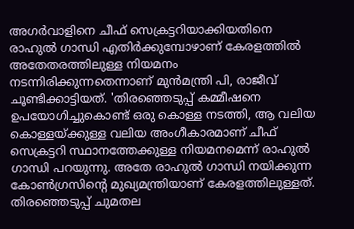അഗർവാളിനെ ചീഫ് സെക്രട്ടറിയാക്കിയതിനെ രാഹുൽ ഗാന്ധി എതിർക്കുമ്പോഴാണ് കേരളത്തിൽ അതേതരത്തിലുള്ള നിയമനം നടന്നിരിക്കുന്നതെന്നാണ് മുൻമന്ത്രി പി, രാജീവ് ചൂണ്ടിക്കാട്ടിയത്. 'തിരഞ്ഞെടുപ്പ് കമ്മീഷനെ ഉപയോഗിച്ചുകൊണ്ട് ഒരു കൊള്ള നടത്തി, ആ വലിയ കൊള്ളയ്ക്കുള്ള വലിയ അംഗീകാരമാണ് ചീഫ് സെക്രട്ടറി സ്ഥാനത്തേക്കുള്ള നിയമനമെന്ന് രാഹുൽ ഗാന്ധി പറയുന്നു. അതേ രാഹുൽ ഗാന്ധി നയിക്കുന്ന കോൺഗ്രസിന്റെ മുഖ്യമന്ത്രിയാണ് കേരളത്തിലുള്ളത്. തിരഞ്ഞെടുപ്പ് ചുമതല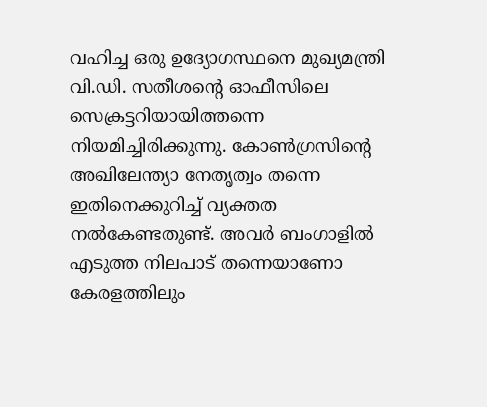വഹിച്ച ഒരു ഉദ്യോഗസ്ഥനെ മുഖ്യമന്ത്രി വി.ഡി. സതീശന്റെ ഓഫീസിലെ സെക്രട്ടറിയായിത്തന്നെ നിയമിച്ചിരിക്കുന്നു. കോൺഗ്രസിന്റെ അഖിലേന്ത്യാ നേതൃത്വം തന്നെ ഇതിനെക്കുറിച്ച് വ്യക്തത നൽകേണ്ടതുണ്ട്. അവർ ബംഗാളിൽ എടുത്ത നിലപാട് തന്നെയാണോ കേരളത്തിലും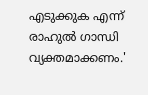എടുക്കുക എന്ന് രാഹുൽ ഗാന്ധി വ്യക്തമാക്കണം.'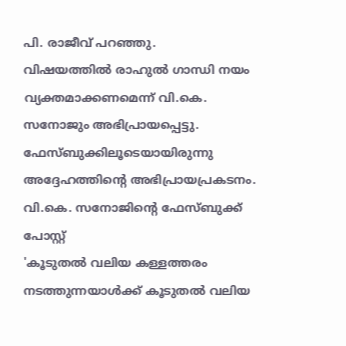പി. രാജീവ് പറഞ്ഞു.
വിഷയത്തിൽ രാഹുൽ ഗാന്ധി നയം വ്യക്തമാക്കണമെന്ന് വി.കെ. സനോജും അഭിപ്രായപ്പെട്ടു. ഫേസ്ബുക്കിലൂടെയായിരുന്നു അദ്ദേഹത്തിന്റെ അഭിപ്രായപ്രകടനം.
വി.കെ. സനോജിന്റെ ഫേസ്ബുക്ക് പോസ്റ്റ്
'കൂടുതൽ വലിയ കള്ളത്തരം നടത്തുന്നയാൾക്ക് കൂടുതൽ വലിയ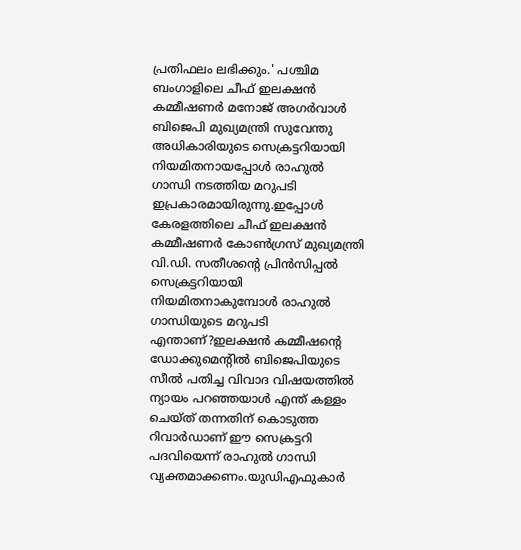പ്രതിഫലം ലഭിക്കും.' പശ്ചിമ ബംഗാളിലെ ചീഫ് ഇലക്ഷൻ കമ്മീഷണർ മനോജ് അഗർവാൾ ബിജെപി മുഖ്യമന്ത്രി സുവേന്തു അധികാരിയുടെ സെക്രട്ടറിയായി നിയമിതനായപ്പോൾ രാഹുൽ ഗാന്ധി നടത്തിയ മറുപടി ഇപ്രകാരമായിരുന്നു.ഇപ്പോൾ കേരളത്തിലെ ചീഫ് ഇലക്ഷൻ കമ്മീഷണർ കോൺഗ്രസ് മുഖ്യമന്ത്രി വി.ഡി. സതീശന്റെ പ്രിൻസിപ്പൽ സെക്രട്ടറിയായി നിയമിതനാകുമ്പോൾ രാഹുൽ ഗാന്ധിയുടെ മറുപടി എന്താണ്?ഇലക്ഷൻ കമ്മീഷന്റെ ഡോക്കുമെന്റിൽ ബിജെപിയുടെ സീൽ പതിച്ച വിവാദ വിഷയത്തിൽ ന്യായം പറഞ്ഞയാൾ എന്ത് കള്ളം ചെയ്ത് തന്നതിന് കൊടുത്ത റിവാർഡാണ് ഈ സെക്രട്ടറി പദവിയെന്ന് രാഹുൽ ഗാന്ധി വ്യക്തമാക്കണം.യുഡിഎഫുകാർ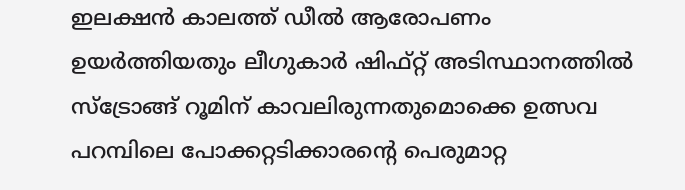ഇലക്ഷൻ കാലത്ത് ഡീൽ ആരോപണം ഉയർത്തിയതും ലീഗുകാർ ഷിഫ്റ്റ് അടിസ്ഥാനത്തിൽ സ്ട്രോങ്ങ് റൂമിന് കാവലിരുന്നതുമൊക്കെ ഉത്സവ പറമ്പിലെ പോക്കറ്റടിക്കാരന്റെ പെരുമാറ്റ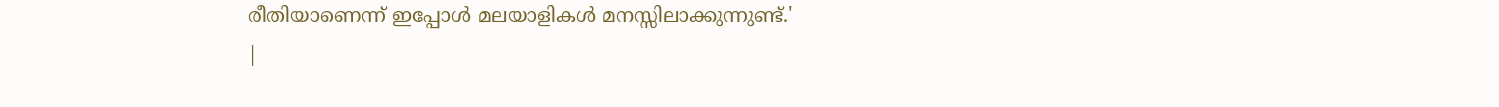രീതിയാണെന്ന് ഇപ്പോൾ മലയാളികൾ മനസ്സിലാക്കുന്നുണ്ട്.'
|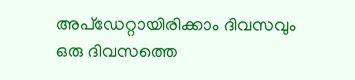അപ്ഡേറ്റായിരിക്കാം ദിവസവും
ഒരു ദിവസത്തെ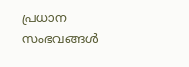പ്രധാന സംഭവങ്ങൾ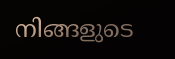നിങ്ങളുടെ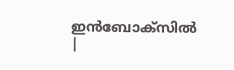ഇൻബോക്സിൽ |